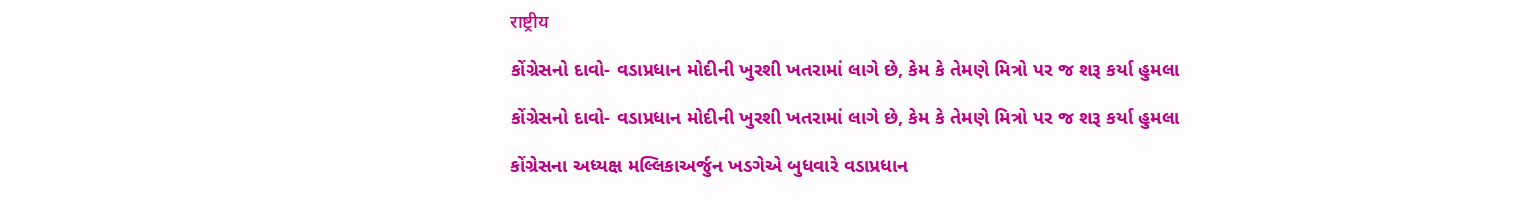राष्ट्रीय

કોંગ્રેસનો દાવો- વડાપ્રધાન મોદીની ખુરશી ખતરામાં લાગે છે, કેમ કે તેમણે મિત્રો પર જ શરૂ કર્યા હુમલા

કોંગ્રેસનો દાવો- વડાપ્રધાન મોદીની ખુરશી ખતરામાં લાગે છે, કેમ કે તેમણે મિત્રો પર જ શરૂ કર્યા હુમલા

કોંગ્રેસના અધ્યક્ષ મલ્લિકાઅર્જુન ખડગેએ બુધવારે વડાપ્રધાન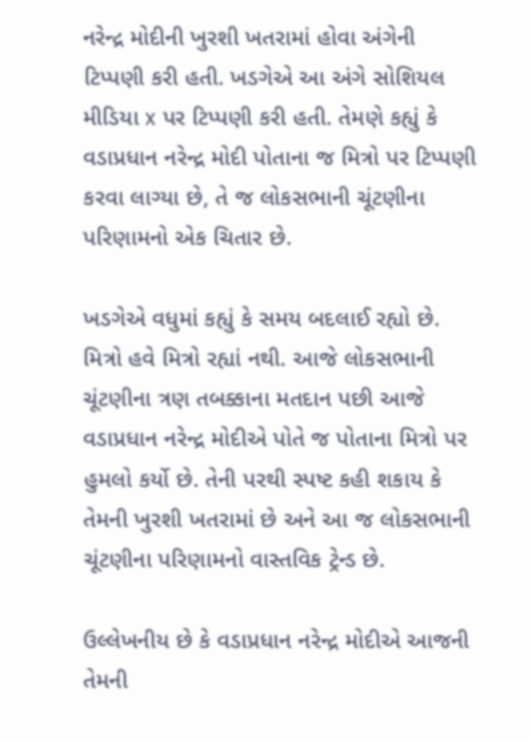નરેન્દ્ર મોદીની ખુરશી ખતરામાં હોવા અંગેની ટિપ્પણી કરી હતી. ખડગેએ આ અંગે સોશિયલ મીડિયા x પર ટિપ્પણી કરી હતી. તેમણે કહ્યું કે વડાપ્રધાન નરેન્દ્ર મોદી પોતાના જ મિત્રો પર ટિપ્પણી કરવા લાગ્યા છે, તે જ લોકસભાની ચૂંટણીના પરિણામનો એક ચિતાર છે.

ખડગેએ વધુમાં કહ્યું કે સમય બદલાઈ રહ્યો છે. મિત્રો હવે મિત્રો રહ્યાં નથી. આજે લોકસભાની ચૂંટણીના ત્રણ તબક્કાના મતદાન પછી આજે વડાપ્રધાન નરેન્દ્ર મોદીએ પોતે જ પોતાના મિત્રો પર હુમલો કર્યો છે. તેની પરથી સ્પષ્ટ કહી શકાય કે તેમની ખુરશી ખતરામાં છે અને આ જ લોકસભાની ચૂંટણીના પરિણામનો વાસ્તવિક ટ્રેન્ડ છે.

ઉલ્લેખનીય છે કે વડાપ્રધાન નરેન્દ્ર મોદીએ આજની તેમની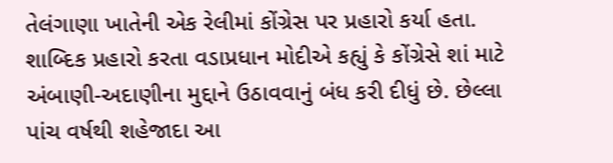તેલંગાણા ખાતેની એક રેલીમાં કોંગ્રેસ પર પ્રહારો કર્યા હતા. શાબ્દિક પ્રહારો કરતા વડાપ્રધાન મોદીએ કહ્યું કે કોંગ્રેસે શાં માટે અંબાણી-અદાણીના મુદ્દાને ઉઠાવવાનું બંધ કરી દીધું છે. છેલ્લા પાંચ વર્ષથી શહેજાદા આ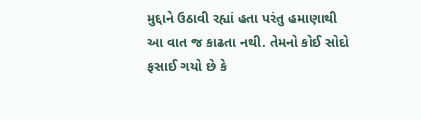મુદ્દાને ઉઠાવી રહ્યાં હતા પરંતુ હમાણાથી આ વાત જ કાઢતા નથી. તેમનો કોઈ સોદો ફસાઈ ગયો છે કે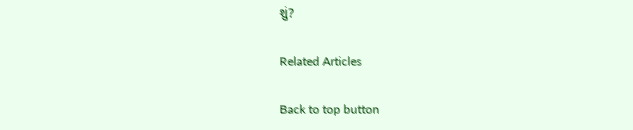શું?

Related Articles

Back to top button